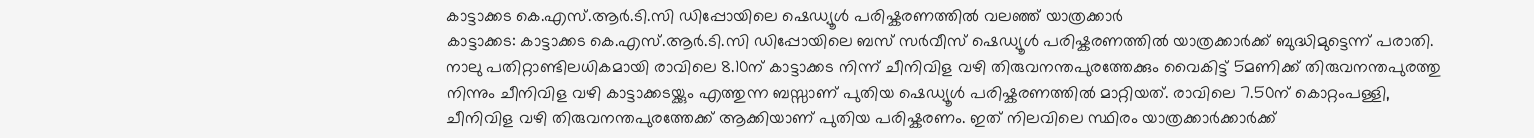കാട്ടാക്കട കെ.എസ്.ആർ.ടി.സി ഡിപ്പോയിലെ ഷെഡ്യൂൾ പരിഷ്കരണത്തിൽ വലഞ്ഞ് യാത്രക്കാർ
കാട്ടാക്കട: കാട്ടാക്കട കെ.എസ്.ആർ.ടി.സി ഡിപ്പോയിലെ ബസ് സർവീസ് ഷെഡ്യൂൾ പരിഷ്കരണത്തിൽ യാത്രക്കാർക്ക് ബുദ്ധിമുട്ടെന്ന് പരാതി. നാലു പതിറ്റാണ്ടിലധികമായി രാവിലെ 8.10ന് കാട്ടാക്കട നിന്ന് ചീനിവിള വഴി തിരുവനന്തപുരത്തേക്കും വൈകിട്ട് 5മണിക്ക് തിരുവനന്തപുരത്തു നിന്നും ചീനിവിള വഴി കാട്ടാക്കടയ്ക്കും എത്തുന്ന ബസ്സാണ് പുതിയ ഷെഡ്യൂൾ പരിഷ്കരണത്തിൽ മാറ്റിയത്. രാവിലെ 7.50ന് കൊറ്റംപള്ളി, ചീനിവിള വഴി തിരുവനന്തപുരത്തേക്ക് ആക്കിയാണ് പുതിയ പരിഷ്കരണം. ഇത് നിലവിലെ സ്ഥിരം യാത്രക്കാർക്കാർക്ക്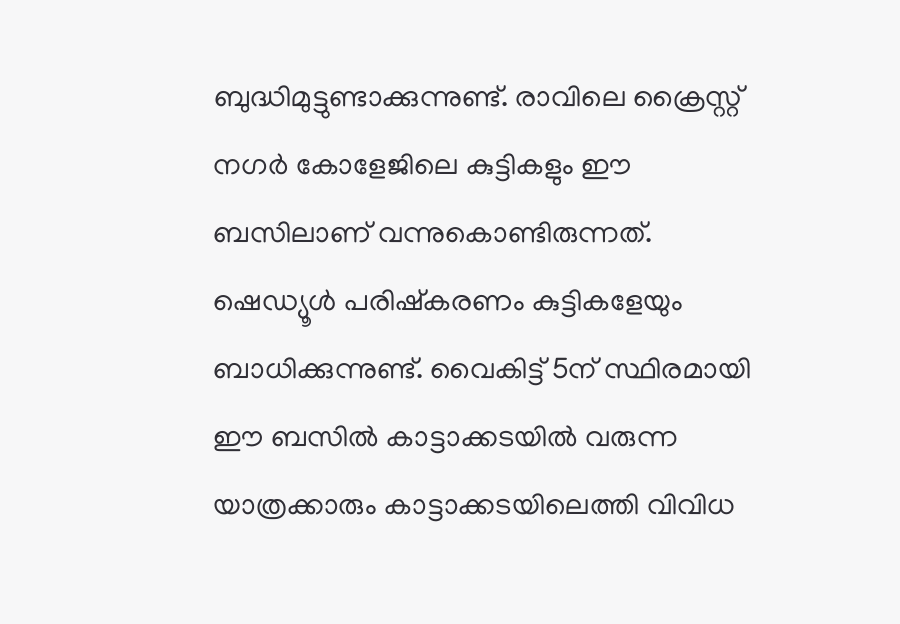ബുദ്ധിമുട്ടുണ്ടാക്കുന്നുണ്ട്. രാവിലെ ക്രൈസ്റ്റ് നഗർ കോളേജിലെ കുട്ടികളും ഈ ബസിലാണ് വന്നുകൊണ്ടിരുന്നത്.
ഷെഡ്യൂൾ പരിഷ്കരണം കുട്ടികളേയും ബാധിക്കുന്നുണ്ട്. വൈകിട്ട് 5ന് സ്ഥിരമായി ഈ ബസിൽ കാട്ടാക്കടയിൽ വരുന്ന യാത്രക്കാരും കാട്ടാക്കടയിലെത്തി വിവിധ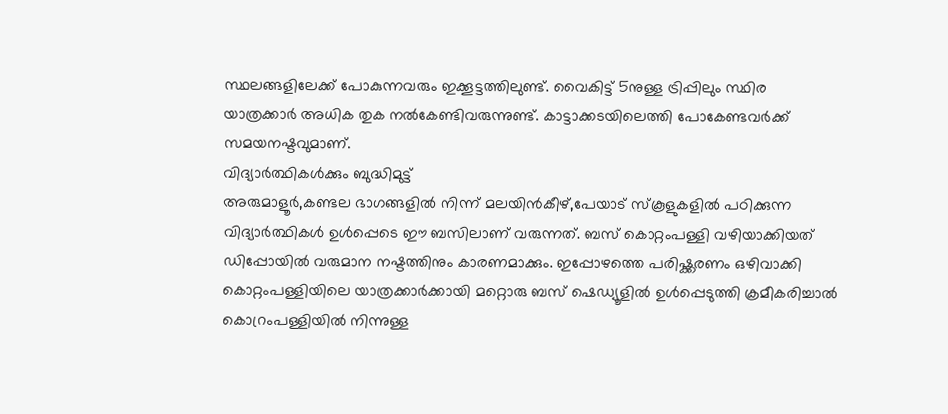സ്ഥലങ്ങളിലേക്ക് പോകുന്നവരും ഇക്കൂട്ടത്തിലുണ്ട്. വൈകിട്ട് 5നുള്ള ട്രിപ്പിലും സ്ഥിര യാത്രക്കാർ അധിക തുക നൽകേണ്ടിവരുന്നുണ്ട്. കാട്ടാക്കടയിലെത്തി പോകേണ്ടവർക്ക് സമയനഷ്ടവുമാണ്.
വിദ്യാർത്ഥികൾക്കും ബുദ്ധിമുട്ട്
അരുമാളൂർ,കണ്ടല ഭാഗങ്ങളിൽ നിന്ന് മലയിൻകീഴ്,പേയാട് സ്കൂളുകളിൽ പഠിക്കുന്ന വിദ്യാർത്ഥികൾ ഉൾപ്പെടെ ഈ ബസിലാണ് വരുന്നത്. ബസ് കൊറ്റംപള്ളി വഴിയാക്കിയത് ഡിപ്പോയിൽ വരുമാന നഷ്ടത്തിനും കാരണമാക്കും. ഇപ്പോഴത്തെ പരിഷ്ക്കരണം ഒഴിവാക്കി കൊറ്റംപള്ളിയിലെ യാത്രക്കാർക്കായി മറ്റൊരു ബസ് ഷെഡ്യൂളിൽ ഉൾപ്പെടുത്തി ക്രമീകരിച്ചാൽ കൊറ്രംപള്ളിയിൽ നിന്നുള്ള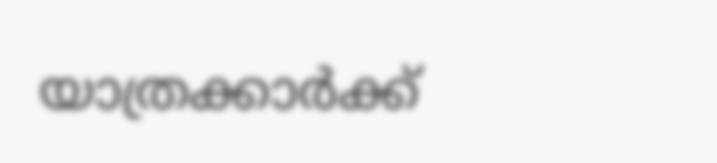യാത്രക്കാർക്ക്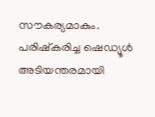സൗകര്യമാകും. പരിഷ്കരിച്ച ഷെഡ്യൂൾ അടിയന്തരമായി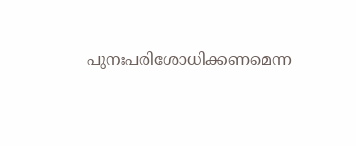പുനഃപരിശോധിക്കണമെന്ന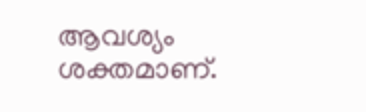ആവശ്യം ശക്തമാണ്.